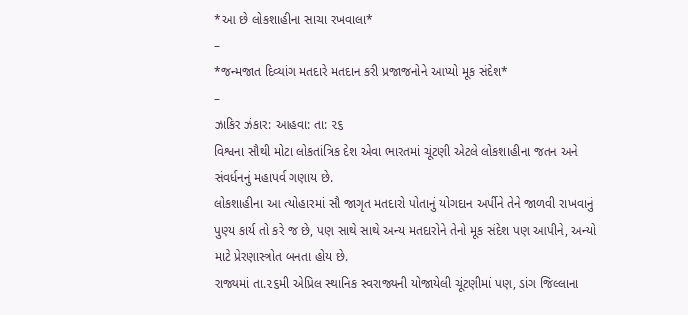*આ છે લોકશાહીના સાચા રખવાલા*
–
*જન્મજાત દિવ્યાંગ મતદારે મતદાન કરી પ્રજાજનોને આપ્યો મૂક સંદેશ*
–
ઝાકિર ઝંકાર: આહવા: તા: ૨૬
વિશ્વના સૌથી મોટા લોકતાંત્રિક દેશ એવા ભારતમાં ચૂંટણી એટલે લોકશાહીના જતન અને સંવર્ધનનું મહાપર્વ ગણાય છે.
લોકશાહીના આ ત્યોહારમાં સૌ જાગૃત મતદારો પોતાનું યોગદાન અર્પીને તેને જાળવી રાખવાનું પુણ્ય કાર્ય તો કરે જ છે, પણ સાથે સાથે અન્ય મતદારોને તેનો મૂક સંદેશ પણ આપીને, અન્યો માટે પ્રેરણાસ્ત્રોત બનતા હોય છે.
રાજ્યમાં તા.૨૬મી એપ્રિલ સ્થાનિક સ્વરાજ્યની યોજાયેલી ચૂંટણીમાં પણ, ડાંગ જિલ્લાના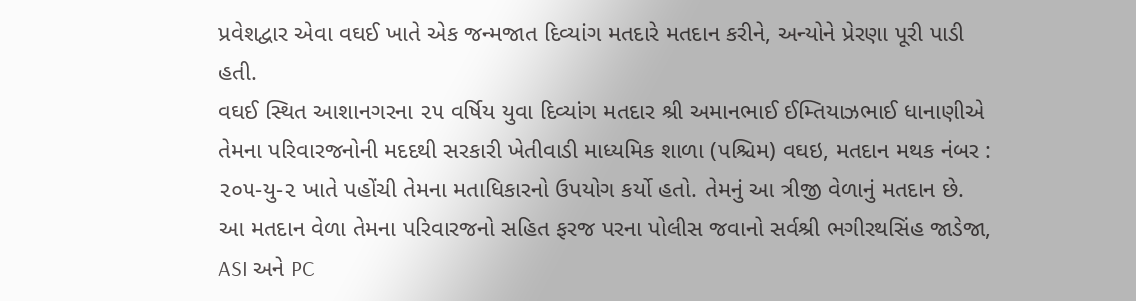પ્રવેશદ્વાર એવા વઘઈ ખાતે એક જન્મજાત દિવ્યાંગ મતદારે મતદાન કરીને, અન્યોને પ્રેરણા પૂરી પાડી હતી.
વઘઈ સ્થિત આશાનગરના ૨૫ વર્ષિય યુવા દિવ્યાંગ મતદાર શ્રી અમાનભાઈ ઈમ્તિયાઝભાઈ ધાનાણીએ તેમના પરિવારજનોની મદદથી સરકારી ખેતીવાડી માધ્યમિક શાળા (પશ્ચિમ) વઘઇ, મતદાન મથક નંબર : ૨૦૫-યુ-૨ ખાતે પહોંચી તેમના મતાધિકારનો ઉપયોગ કર્યો હતો. તેમનું આ ત્રીજી વેળાનું મતદાન છે.
આ મતદાન વેળા તેમના પરિવારજનો સહિત ફરજ પરના પોલીસ જવાનો સર્વશ્રી ભગીરથસિંહ જાડેજા, ASI અને PC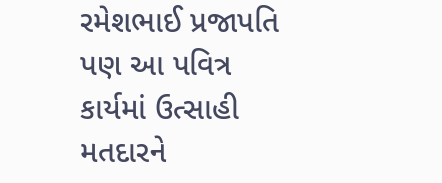રમેશભાઈ પ્રજાપતિ પણ આ પવિત્ર કાર્યમાં ઉત્સાહી મતદારને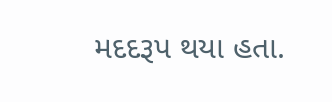મદદરૂપ થયા હતા.